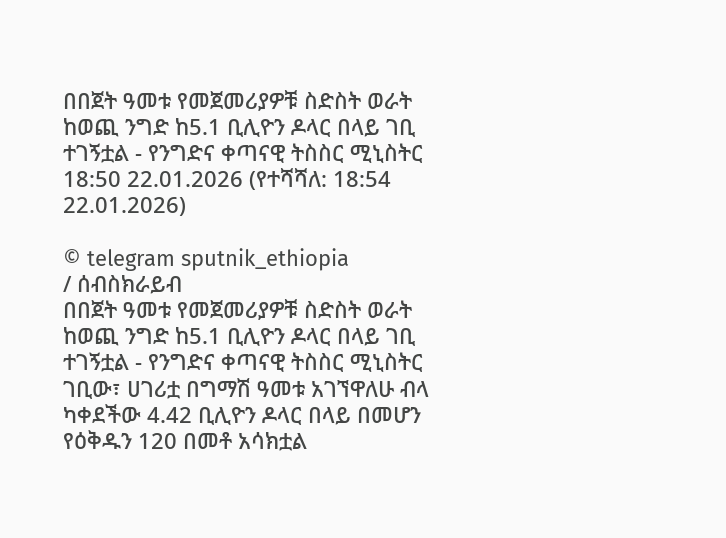በበጀት ዓመቱ የመጀመሪያዎቹ ስድስት ወራት ከወጪ ንግድ ከ5.1 ቢሊዮን ዶላር በላይ ገቢ ተገኝቷል - የንግድና ቀጣናዊ ትስስር ሚኒስትር
18:50 22.01.2026 (የተሻሻለ: 18:54 22.01.2026)

© telegram sputnik_ethiopia
/ ሰብስክራይብ
በበጀት ዓመቱ የመጀመሪያዎቹ ስድስት ወራት ከወጪ ንግድ ከ5.1 ቢሊዮን ዶላር በላይ ገቢ ተገኝቷል - የንግድና ቀጣናዊ ትስስር ሚኒስትር
ገቢው፣ ሀገሪቷ በግማሽ ዓመቱ አገኘዋለሁ ብላ ካቀደችው 4.42 ቢሊዮን ዶላር በላይ በመሆን የዕቅዱን 120 በመቶ አሳክቷል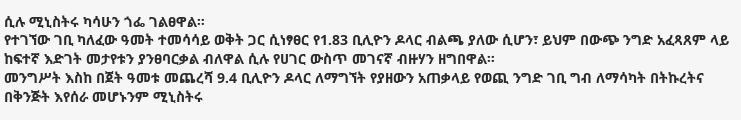ሲሉ ሚኒስትሩ ካሳሁን ጎፌ ገልፀዋል።
የተገኘው ገቢ ካለፈው ዓመት ተመሳሳይ ወቅት ጋር ሲነፃፀር የ1.83 ቢሊዮን ዶላር ብልጫ ያለው ሲሆን፣ ይህም በውጭ ንግድ አፈጻጸም ላይ ከፍተኛ እድገት መታየቱን ያንፀባርቃል ብለዋል ሲሉ የሀገር ውስጥ መገናኛ ብዙሃን ዘግበዋል።
መንግሥት እስከ በጀት ዓመቱ መጨረሻ 9.4 ቢሊዮን ዶላር ለማግኘት የያዘውን አጠቃላይ የወጪ ንግድ ገቢ ግብ ለማሳካት በትኩረትና በቅንጅት እየሰራ መሆኑንም ሚኒስትሩ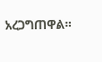አረጋግጠዋል።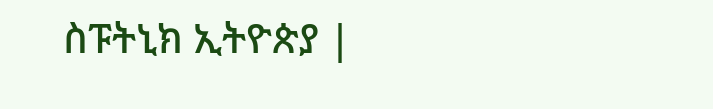ስፑትኒክ ኢትዮጵያ |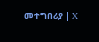መተግበሪያ | X